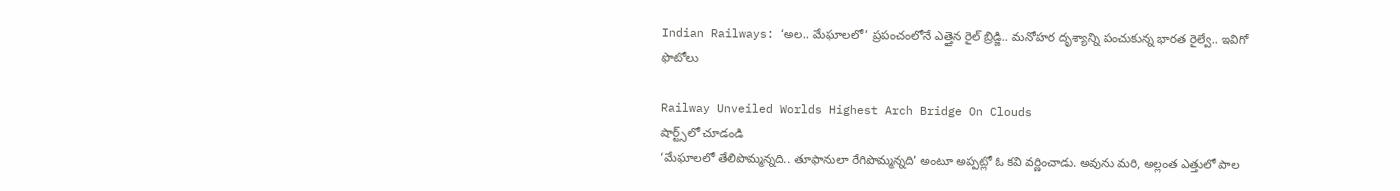Indian Railways: ‘అల.. మేఘాలలో’ ప్రపంచంలోనే ఎత్తైన రైల్ బ్రిడ్జి.. మనోహర దృశ్యాన్ని పంచుకున్న భారత రైల్వే.. ఇవిగో ఫొటోలు

Railway Unveiled Worlds Highest Arch Bridge On Clouds
షార్ట్స్‌లో చూడండి
‘మేఘాలలో తేలిపొమ్మన్నది.. తూఫానులా రేగిపొమ్మన్నది’ అంటూ అప్పట్లో ఓ కవి వర్ణించాడు. అవును మరి, అల్లంత ఎత్తులో పాల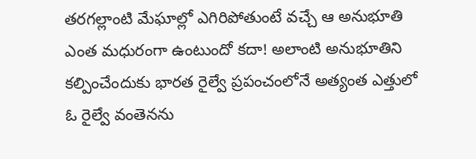తరగల్లాంటి మేఘాల్లో ఎగిరిపోతుంటే వచ్చే ఆ అనుభూతి ఎంత మధురంగా ఉంటుందో కదా! అలాంటి అనుభూతిని కల్పించేందుకు భారత రైల్వే ప్రపంచంలోనే అత్యంత ఎత్తులో ఓ రైల్వే వంతెనను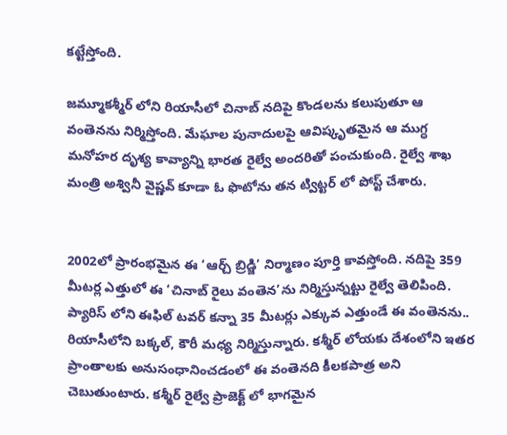కట్టేస్తోంది.

జమ్మూకశ్మీర్ లోని రియాసీలో చినాబ్ నదిపై కొండలను కలుపుతూ ఆ వంతెనను నిర్మిస్తోంది. మేఘాల పునాదులపై ఆవిష్కృతమైన ఆ ముగ్ధ మనోహర దృశ్య కావ్యాన్ని భారత రైల్వే అందరితో పంచుకుంది. రైల్వే శాఖ మంత్రి అశ్వినీ వైష్ణవ్ కూడా ఓ ఫొటోను తన ట్విట్టర్ లో పోస్ట్ చేశారు.


2002లో ప్రారంభమైన ఈ ‘ఆర్చ్ బ్రిడ్జి’ నిర్మాణం పూర్తి కావస్తోంది. నదిపై 359 మీటర్ల ఎత్తులో ఈ ‘చినాబ్ రైలు వంతెన’ను నిర్మిస్తున్నట్టు రైల్వే తెలిపింది. ప్యారిస్ లోని ఈఫిల్ టవర్ కన్నా 35 మీటర్లు ఎక్కువ ఎత్తుండే ఈ వంతెనను.. రియాసీలోని బక్కల్, కౌరీ మధ్య నిర్మిస్తున్నారు. కశ్మీర్ లోయకు దేశంలోని ఇతర ప్రాంతాలకు అనుసంధానించడంలో ఈ వంతెనది కీలకపాత్ర అని చెబుతుంటారు. కశ్మీర్ రైల్వే ప్రాజెక్ట్ లో భాగమైన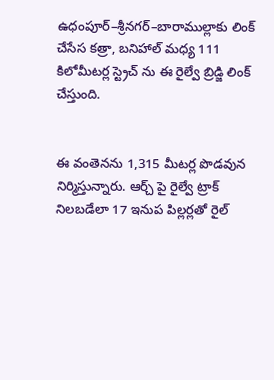ఉధంపూర్–శ్రీనగర్–బారాముల్లాకు లింక్ చేసేస కత్రా, బనిహాల్ మధ్య 111 కిలోమీటర్ల స్ట్రెచ్ ను ఈ రైల్వే బ్రిడ్జి లింక్ చేస్తుంది.


ఈ వంతెనను 1,315 మీటర్ల పొడవున నిర్మిస్తున్నారు. ఆర్చ్ పై రైల్వే ట్రాక్ నిలబడేలా 17 ఇనుప పిల్లర్లతో రైల్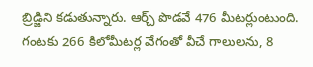బ్రిడ్జిని కడుతున్నారు. ఆర్చ్ పొడవే 476 మీటర్లుంటుంది. గంటకు 266 కిలోమీటర్ల వేగంతో వీచే గాలులను, 8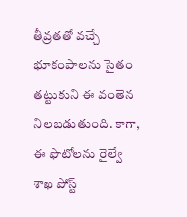తీవ్రతతో వచ్చే భూకంపాలను సైతం తట్టుకుని ఈ వంతెన నిలబడుతుంది. కాగా, ఈ ఫొటోలను రైల్వే శాఖ పోస్ట్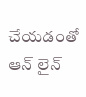చేయడంతో ఆన్ లైన్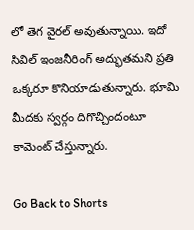లో తెగ వైరల్ అవుతున్నాయి. ఇదో సివిల్ ఇంజనీరింగ్ అద్భుతమని ప్రతి ఒక్కరూ కొనియాడుతున్నారు. భూమి మీదకు స్వర్గం దిగొచ్చిందంటూ కామెంట్ చేస్తున్నారు.

Go Back to Shorts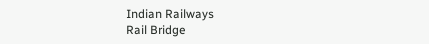Indian Railways
Rail Bridge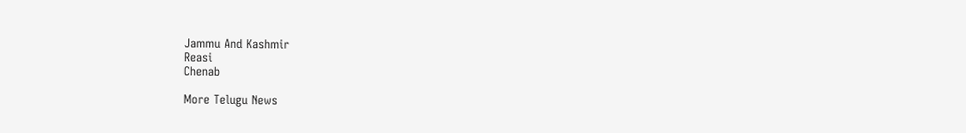Jammu And Kashmir
Reasi
Chenab

More Telugu News